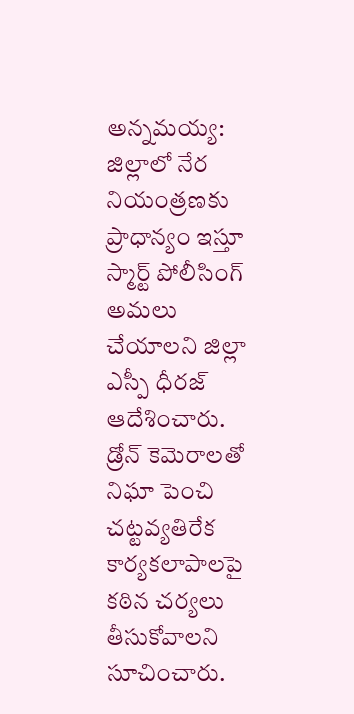అన్నమయ్య: జిల్లాలో నేర నియంత్రణకు ప్రాధాన్యం ఇస్తూ స్మార్ట్ పోలీసింగ్ అమలు చేయాలని జిల్లా ఎస్పీ ధీరజ్ ఆదేశించారు. డ్రోన్ కెమెరాలతో నిఘా పెంచి చట్టవ్యతిరేక కార్యకలాపాలపై కఠిన చర్యలు తీసుకోవాలని సూచించారు.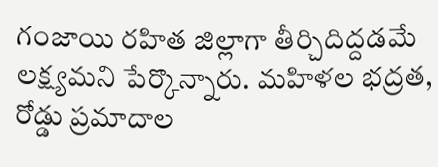గంజాయి రహిత జిల్లాగా తీర్చిదిద్దడమే లక్ష్యమని పేర్కొన్నారు. మహిళల భద్రత, రోడ్డు ప్రమాదాల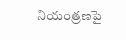నియంత్రణపై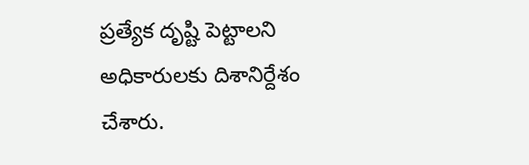ప్రత్యేక దృష్టి పెట్టాలని అధికారులకు దిశానిర్దేశం చేశారు.